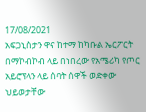17/08/2021
አፍጋኒስታን ዋና ከተማ ከካቡል ኤርፖርት በማኮብኮብ ላይ በነበረው የአሜሪካ የጦር አይሮፕላን ላይ ሰባት ሰዋች ወድቀው ህይወታቸው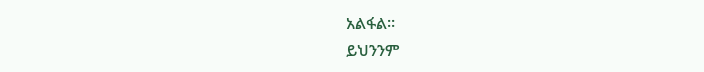አልፋል።
ይህንንም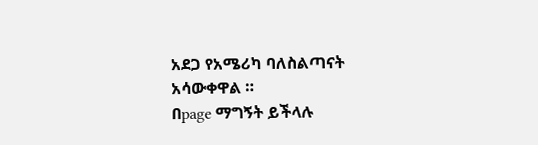አደጋ የአሜሪካ ባለስልጣናት አሳውቀዋል ።
በpage ማግኝት ይችላሉ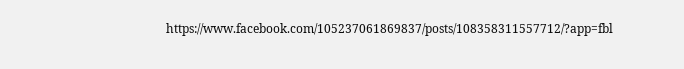https://www.facebook.com/105237061869837/posts/108358311557712/?app=fbl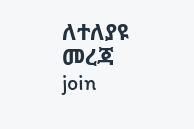ለተለያዩ መረጃ join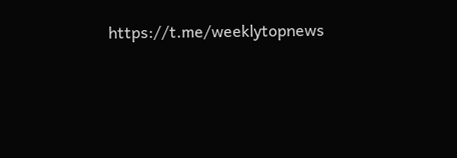https://t.me/weeklytopnews